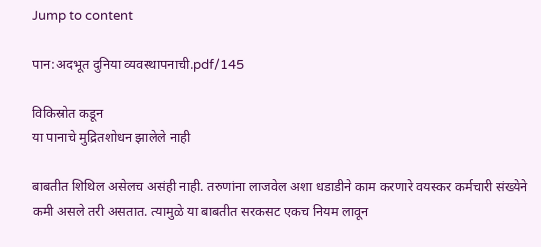Jump to content

पान:अदभूत दुनिया व्यवस्थापनाची.pdf/145

विकिस्रोत कडून
या पानाचे मुद्रितशोधन झालेले नाही

बाबतीत शिथिल असेलच असंही नाही. तरुणांना लाजवेल अशा धडाडीने काम करणारे वयस्कर कर्मचारी संख्येने कमी असले तरी असतात. त्यामुळे या बाबतीत सरकसट एकच नियम लावून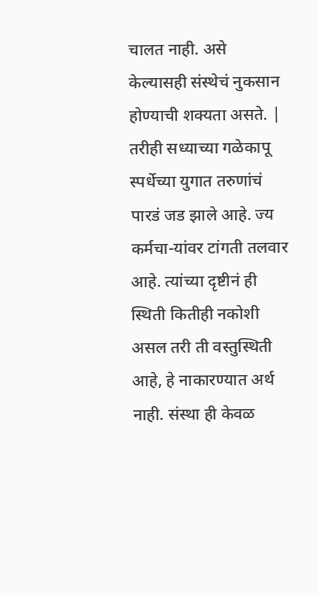चालत नाही. असे केल्यासही संस्थेचं नुकसान होण्याची शक्यता असते. | तरीही सध्याच्या गळेकापू स्पर्धेच्या युगात तरुणांचं पारडं जड झाले आहे. ज्य कर्मचा-यांवर टांगती तलवार आहे. त्यांच्या दृष्टीनं ही स्थिती कितीही नकोशी असल तरी ती वस्तुस्थिती आहे, हे नाकारण्यात अर्थ नाही. संस्था ही केवळ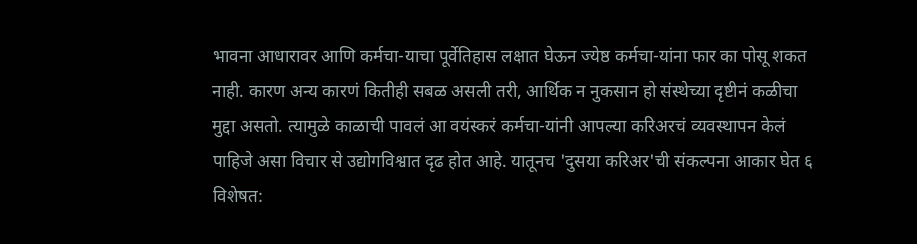भावना आधारावर आणि कर्मचा-याचा पूर्वेतिहास लक्षात घेऊन ज्येष्ठ कर्मचा-यांना फार का पोसू शकत नाही. कारण अन्य कारणं कितीही सबळ असली तरी, आर्थिक न नुकसान हो संस्थेच्या दृष्टीनं कळीचा मुद्दा असतो. त्यामुळे काळाची पावलं आ वयंस्करं कर्मचा-यांनी आपल्या करिअरचं व्यवस्थापन केलं पाहिजे असा विचार से उद्योगविश्वात दृढ होत आहे. यातूनच 'दुसया करिअर'ची संकल्पना आकार घेत ६ विशेषत: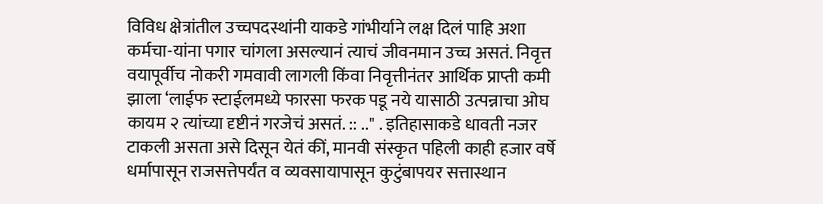विविध क्षेत्रांतील उच्चपदस्थांनी याकडे गांभीर्याने लक्ष दिलं पाहि अशा कर्मचा-यांना पगार चांगला असल्यानं त्याचं जीवनमान उच्च असतं. निवृत्त वयापूर्वीच नोकरी गमवावी लागली किंवा निवृत्तीनंतर आर्थिक प्राप्ती कमी झाला ‘लाईफ स्टाईलमध्ये फारसा फरक पडू नये यासाठी उत्पन्नाचा ओघ कायम २ त्यांच्या दृष्टीनं गरजेचं असतं. :: .." . इतिहासाकडे धावती नजर टाकली असता असे दिसून येतं कीं, मानवी संस्कृत पहिली काही हजार वर्षे धर्मापासून राजसत्तेपर्यंत व व्यवसायापासून कुटुंबापयर सत्तास्थान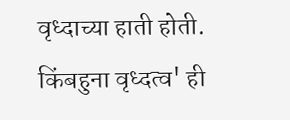वृध्दाच्या हाती होती. किंबहुना वृध्दत्व' ही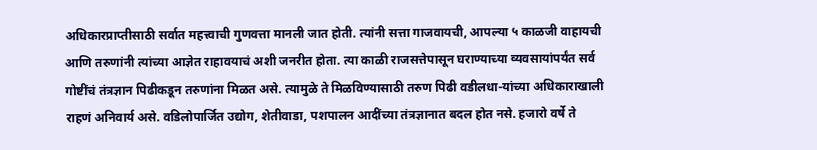अधिकारप्राप्तीसाठी सर्वात महत्त्वाची गुणवत्ता मानली जात होती. त्यांनी सत्ता गाजवायची, आपल्या ५ काळजी वाहायची आणि तरुणांनी त्यांच्या आज्ञेत राहावयाचं अशी जनरीत होता. त्या काळी राजसत्तेपासून घराण्याच्या व्यवसायांपर्यंत सर्व गोष्टींचं तंत्रज्ञान पिढीकडून तरुणांना मिळत असे. त्यामुळे ते मिळविण्यासाठी तरुण पिढी वडीलधा-यांच्या अधिकाराखाली राहणं अनिवार्य असे. वडिलोपार्जित उद्योग, शेतीवाडा, पशपालन आदींच्या तंत्रज्ञानात बदल होत नसे. हजारो वर्षे ते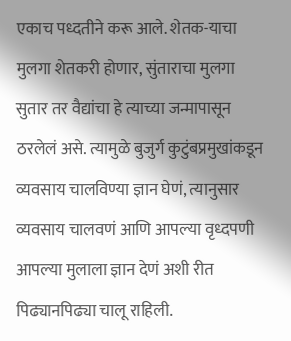एकाच पध्दतीने करू आले. शेतक-याचा मुलगा शेतकरी होणार, सुंताराचा मुलगा सुतार तर वैद्यांचा हे त्याच्या जन्मापासून ठरलेलं असे. त्यामुळे बुजुर्ग कुटुंबप्रमुखांकडून व्यवसाय चालविण्या ज्ञान घेणं, त्यानुसार व्यवसाय चालवणं आणि आपल्या वृध्दपणी आपल्या मुलाला ज्ञान देणं अशी रीत पिढ्यानपिढ्या चालू राहिली.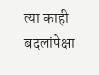त्या काही बदलांपेक्षा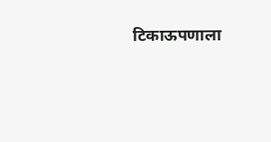टिकाऊपणाला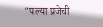"पल्या प्रजेची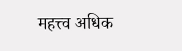महत्त्व अधिक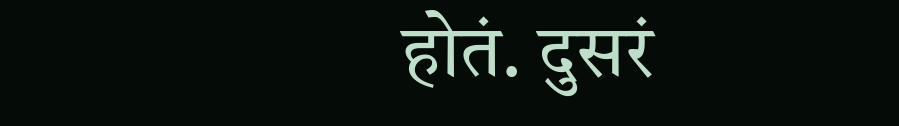होतं. दुसरं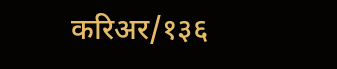करिअर/१३६